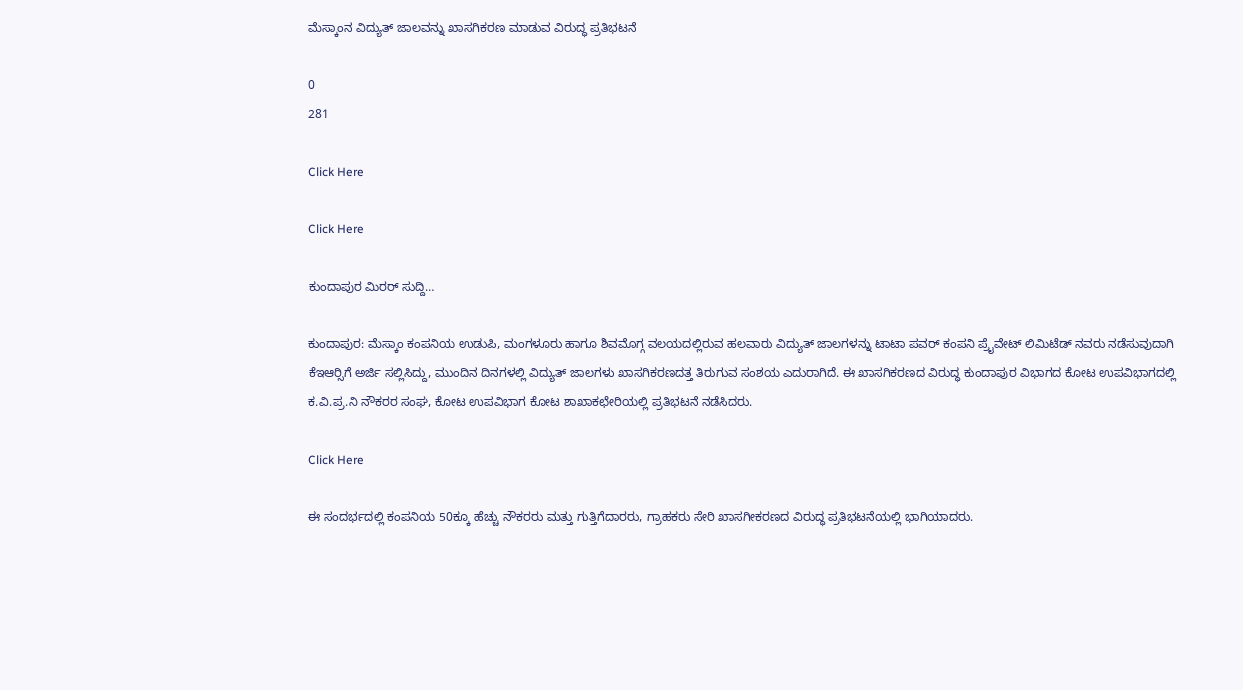ಮೆಸ್ಕಾಂನ ವಿದ್ಯುತ್ ಜಾಲವನ್ನು ಖಾಸಗಿಕರಣ ಮಾಡುವ ವಿರುದ್ಧ ಪ್ರತಿಭಟನೆ

0
281

Click Here

Click Here

ಕುಂದಾಪುರ ಮಿರರ್ ಸುದ್ದಿ…

ಕುಂದಾಪುರ: ಮೆಸ್ಕಾಂ ಕಂಪನಿಯ ಉಡುಪಿ, ಮಂಗಳೂರು ಹಾಗೂ ಶಿವಮೊಗ್ಗ ವಲಯದಲ್ಲಿರುವ ಹಲವಾರು ವಿದ್ಯುತ್ ಜಾಲಗಳನ್ನು ಟಾಟಾ ಪವರ್ ಕಂಪನಿ ಪ್ರೈವೇಟ್ ಲಿಮಿಟೆಡ್ ನವರು ನಡೆಸುವುದಾಗಿ ಕೆಇಆರ್‍ಸಿಗೆ ಅರ್ಜಿ ಸಲ್ಲಿಸಿದ್ದು, ಮುಂದಿನ ದಿನಗಳಲ್ಲಿ ವಿದ್ಯುತ್ ಜಾಲಗಳು ಖಾಸಗಿಕರಣದತ್ತ ತಿರುಗುವ ಸಂಶಯ ಎದುರಾಗಿದೆ. ಈ ಖಾಸಗಿಕರಣದ ವಿರುದ್ಧ ಕುಂದಾಪುರ ವಿಭಾಗದ ಕೋಟ ಉಪವಿಭಾಗದಲ್ಲಿ ಕ.ವಿ.ಪ್ರ.ನಿ ನೌಕರರ ಸಂಘ, ಕೋಟ ಉಪವಿಭಾಗ ಕೋಟ ಶಾಖಾಕಛೇರಿಯಲ್ಲಿ ಪ್ರತಿಭಟನೆ ನಡೆಸಿದರು.

Click Here

ಈ ಸಂದರ್ಭದಲ್ಲಿ ಕಂಪನಿಯ 50ಕ್ಕೂ ಹೆಚ್ಚು ನೌಕರರು ಮತ್ತು ಗುತ್ತಿಗೆದಾರರು, ಗ್ರಾಹಕರು ಸೇರಿ ಖಾಸಗೀಕರಣದ ವಿರುದ್ಧ ಪ್ರತಿಭಟನೆಯಲ್ಲಿ ಭಾಗಿಯಾದರು.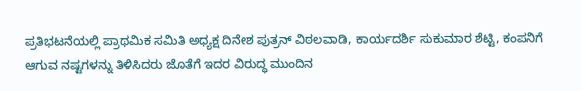ಪ್ರತಿಭಟನೆಯಲ್ಲಿ ಪ್ರಾಥಮಿಕ ಸಮಿತಿ ಅಧ್ಯಕ್ಷ ದಿನೇಶ ಪುತ್ರನ್ ವಿಠಲವಾಡಿ, ಕಾರ್ಯದರ್ಶಿ ಸುಕುಮಾರ ಶೆಟ್ಟಿ, ಕಂಪನಿಗೆ ಆಗುವ ನಷ್ಟಗಳನ್ನು ತಿಳಿಸಿದರು ಜೊತೆಗೆ ಇದರ ವಿರುದ್ಧ ಮುಂದಿನ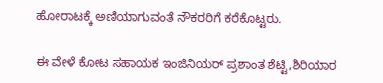ಹೋರಾಟಕ್ಕೆ ಅಣಿಯಾಗುವಂತೆ ನೌಕರರಿಗೆ ಕರೆಕೊಟ್ಟರು.

ಈ ವೇಳೆ ಕೋಟ ಸಹಾಯಕ ಇಂಜಿನಿಯರ್ ಪ್ರಶಾಂತ ಶೆಟ್ಟಿ,ಶಿರಿಯಾರ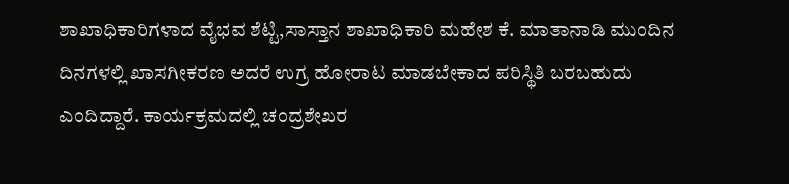ಶಾಖಾಧಿಕಾರಿಗಳಾದ ವೈಭವ ಶೆಟ್ಟಿ,ಸಾಸ್ತಾನ ಶಾಖಾಧಿಕಾರಿ ಮಹೇಶ ಕೆ. ಮಾತಾನಾಡಿ ಮುಂದಿನ ದಿನಗಳಲ್ಲಿ ಖಾಸಗೀಕರಣ ಅದರೆ ಉಗ್ರ ಹೋರಾಟ ಮಾಡಬೇಕಾದ ಪರಿಸ್ಥಿತಿ ಬರಬಹುದು ಎಂದಿದ್ದಾರೆ. ಕಾರ್ಯಕ್ರಮದಲ್ಲಿ ಚಂದ್ರಶೇಖರ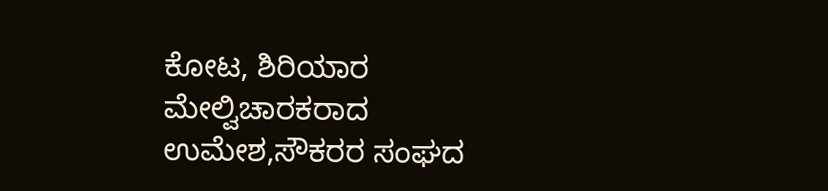ಕೋಟ, ಶಿರಿಯಾರ ಮೇಲ್ವಿಚಾರಕರಾದ ಉಮೇಶ,ಸೌಕರರ ಸಂಘದ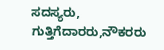ಸದಸ್ಯರು, ಗುತ್ತಿಗೆದಾರರು,ನೌಕರರು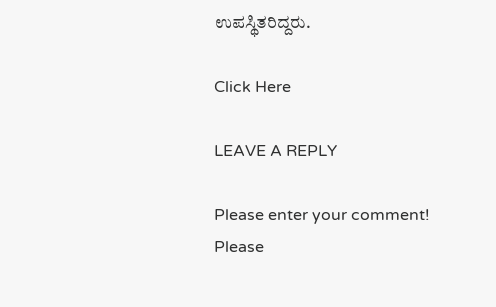ಉಪಸ್ಥಿತರಿದ್ದರು.

Click Here

LEAVE A REPLY

Please enter your comment!
Please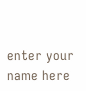enter your name here